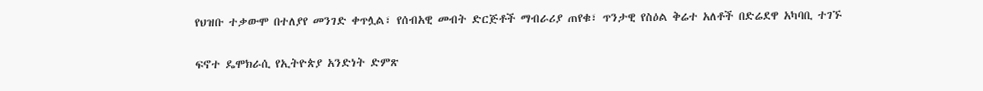የህዝቡ ተቃውሞ በተለያየ መንገድ ቀጥሏል፣ የሰብአዊ መብት ድርጅቶች ማብራሪያ ጠየቁ፣ ጥንታዊ የስዕል ቅሬተ አለቶች በድሬደዋ አካባቢ ተገኙ

ፍኖተ ዴሞክራሲ የኢትዮጵያ አንድነት ድምጽ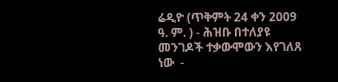ሬዲዮ (ጥቅምት 24 ቀን 2009 ዓ. ም. ) - ሕዝቡ በተለያዩ መንገዶች ተቃውሞውን እየገለጸ ነው  -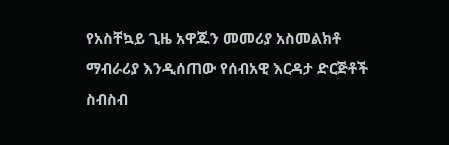የአስቸኳይ ጊዜ አዋጁን መመሪያ አስመልክቶ ማብራሪያ እንዲሰጠው የሰብአዊ እርዳታ ድርጅቶች ስብስብ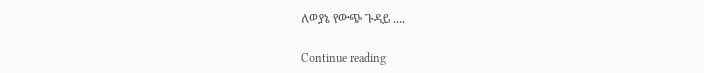ለወያኔ የውጭ ጉዳይ ....

Continue reading